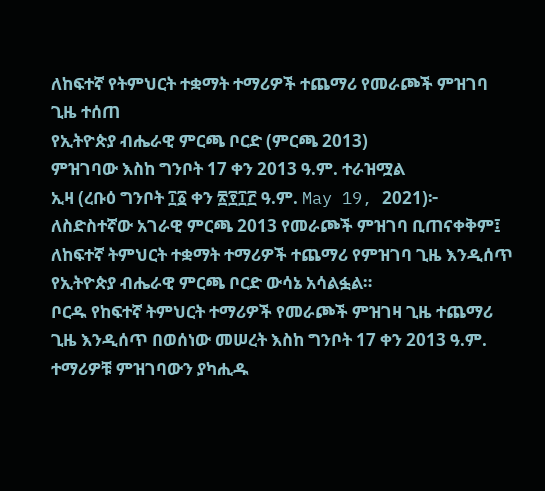ለከፍተኛ የትምህርት ተቋማት ተማሪዎች ተጨማሪ የመራጮች ምዝገባ ጊዜ ተሰጠ
የኢትዮጵያ ብሔራዊ ምርጫ ቦርድ (ምርጫ 2013)
ምዝገባው እስከ ግንቦት 17 ቀን 2013 ዓ.ም. ተራዝሟል
ኢዛ (ረቡዕ ግንቦት ፲፩ ቀን ፳፻፲፫ ዓ.ም. May 19, 2021)፦ ለስድስተኛው አገራዊ ምርጫ 2013 የመራጮች ምዝገባ ቢጠናቀቅም፤ ለከፍተኛ ትምህርት ተቋማት ተማሪዎች ተጨማሪ የምዝገባ ጊዜ እንዲሰጥ የኢትዮጵያ ብሔራዊ ምርጫ ቦርድ ውሳኔ አሳልፏል።
ቦርዱ የከፍተኛ ትምህርት ተማሪዎች የመራጮች ምዝገዛ ጊዜ ተጨማሪ ጊዜ እንዲሰጥ በወሰነው መሠረት እስከ ግንቦት 17 ቀን 2013 ዓ.ም. ተማሪዎቹ ምዝገባውን ያካሒዱ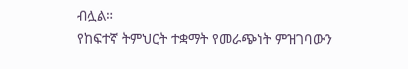ብሏል።
የከፍተኛ ትምህርት ተቋማት የመራጭነት ምዝገባውን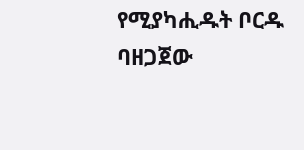የሚያካሒዱት ቦርዱ ባዘጋጀው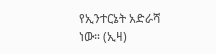የኢንተርኔት አድራሻ ነው። (ኢዛ)